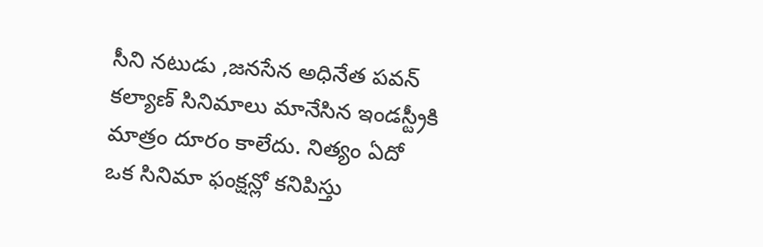సీని నటుడు ,జనసేన అధినేత పవన్ కల్యాణ్ సినిమాలు మానేసిన ఇండస్ట్రీకి మాత్రం దూరం కాలేదు. నిత్యం ఏదో ఒక సినిమా ఫంక్షన్లో కనిపిస్తు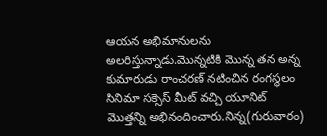ఆయన అభిమానులను అలరిస్తున్నాడు.మొన్నటికి మొన్న తన అన్న కుమారుడు రాంచరణ్ నటించిన రంగస్థలం సినిమా సక్సెస్ మీట్ వచ్చి యూనిట్ మొత్తన్ని అభినందించారు.నిన్న(గురువారం)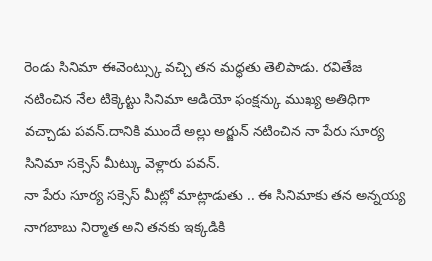రెండు సినిమా ఈవెంట్స్కు వచ్చి తన మద్ధతు తెలిపాడు. రవితేజ నటించిన నేల టిక్కెట్టు సినిమా ఆడియో ఫంక్షన్కు ముఖ్య అతిధిగా వచ్చాడు పవన్.దానికి ముందే అల్లు అర్జున్ నటించిన నా పేరు సూర్య సినిమా సక్సెస్ మీట్కు వెళ్లారు పవన్.
నా పేరు సూర్య సక్సెస్ మీట్లో మాట్లాడుతు .. ఈ సినిమాకు తన అన్నయ్య నాగబాబు నిర్మాత అని తనకు ఇక్కడికి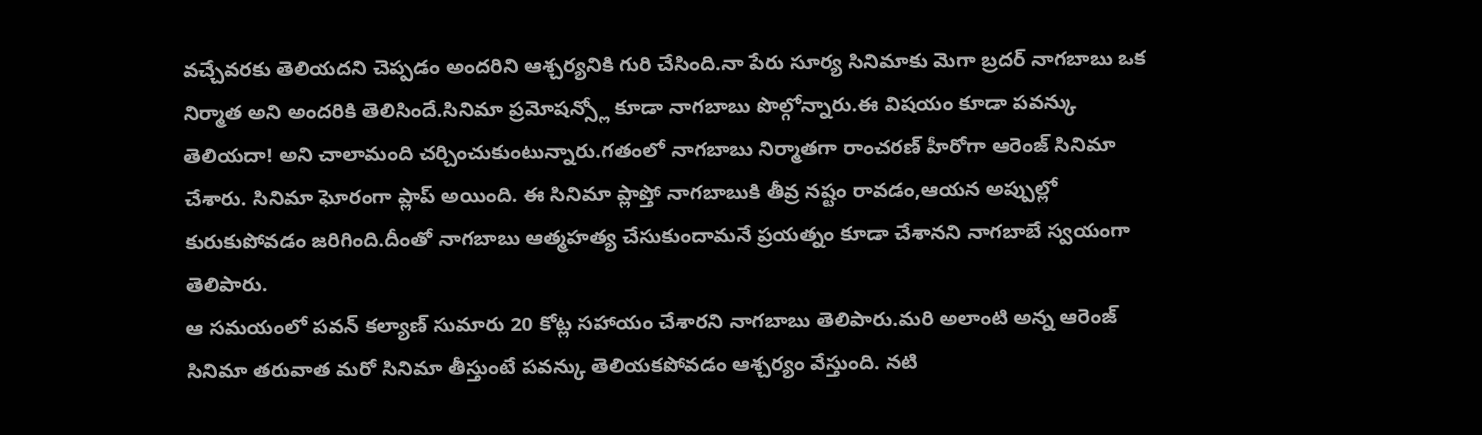వచ్చేవరకు తెలియదని చెప్పడం అందరిని ఆశ్చర్యనికి గురి చేసింది.నా పేరు సూర్య సినిమాకు మెగా బ్రదర్ నాగబాబు ఒక నిర్మాత అని అందరికి తెలిసిందే.సినిమా ప్రమోషన్స్లో కూడా నాగబాబు పొల్గోన్నారు.ఈ విషయం కూడా పవన్కు తెలియదా! అని చాలామంది చర్చించుకుంటున్నారు.గతంలో నాగబాబు నిర్మాతగా రాంచరణ్ హీరోగా ఆరెంజ్ సినిమా చేశారు. సినిమా ఘోరంగా ప్లాప్ అయింది. ఈ సినిమా ప్లాప్తో నాగబాబుకి తీవ్ర నష్టం రావడం,ఆయన అప్పుల్లో కురుకుపోవడం జరిగింది.దీంతో నాగబాబు ఆత్మహత్య చేసుకుందామనే ప్రయత్నం కూడా చేశానని నాగబాబే స్వయంగా తెలిపారు.
ఆ సమయంలో పవన్ కల్యాణ్ సుమారు 20 కోట్ల సహాయం చేశారని నాగబాబు తెలిపారు.మరి అలాంటి అన్న ఆరెంజ్ సినిమా తరువాత మరో సినిమా తీస్తుంటే పవన్కు తెలియకపోవడం ఆశ్చర్యం వేస్తుంది. నటి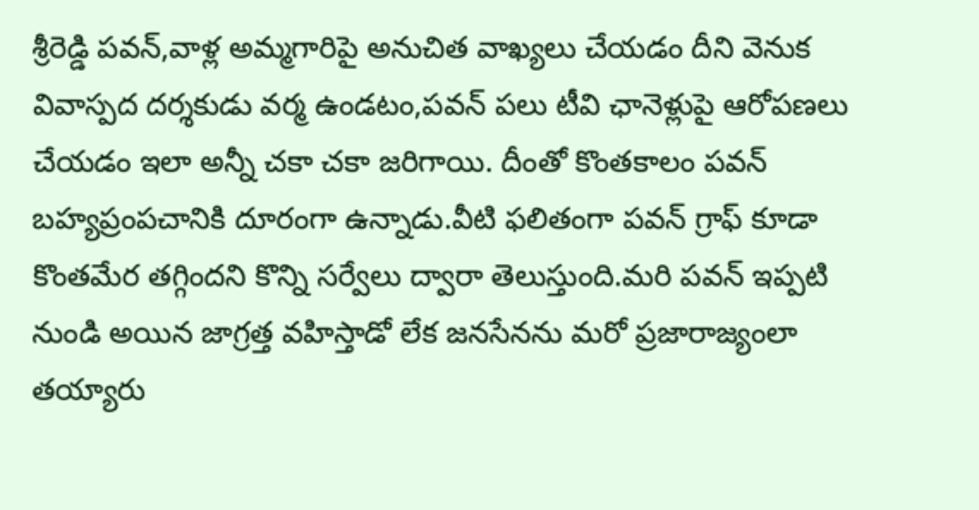శ్రీరెడ్డి పవన్,వాళ్ల అమ్మగారిపై అనుచిత వాఖ్యలు చేయడం దీని వెనుక వివాస్పద దర్శకుడు వర్మ ఉండటం,పవన్ పలు టీవి ఛానెళ్లుపై ఆరోపణలు చేయడం ఇలా అన్నీ చకా చకా జరిగాయి. దీంతో కొంతకాలం పవన్ బహ్యప్రంపచానికి దూరంగా ఉన్నాడు.వీటి ఫలితంగా పవన్ గ్రాఫ్ కూడా కొంతమేర తగ్గిందని కొన్ని సర్వేలు ద్వారా తెలుస్తుంది.మరి పవన్ ఇప్పటి నుండి అయిన జాగ్రత్త వహిస్తాడో లేక జనసేనను మరో ప్రజారాజ్యంలా తయ్యారు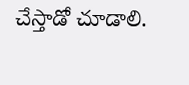చేస్తాడో చూడాలి.